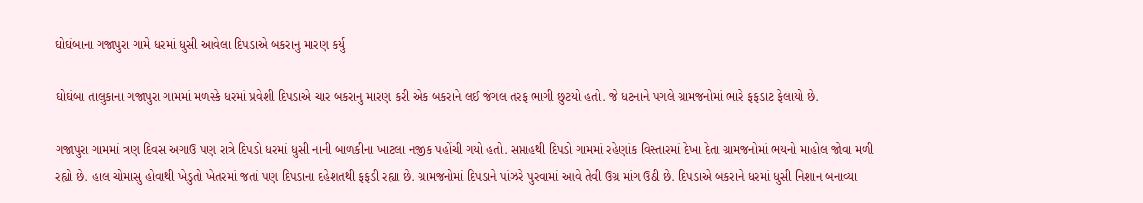ઘોઘંબાના ગજાપુરા ગામે ધરમાં ધુસી આવેલા દિપડાએ બકરાનુ મારણ કર્યુ

ઘોઘંબા તાલુકાના ગજાપુરા ગામમાં મળસ્કે ધરમાં પ્રવેશી દિપડાએ ચાર બકરાનુ મારણ કરી એક બકરાને લઈ જંગલ તરફ ભાગી છુટયો હતો. જે ધટનાને પગલે ગ્રામજનોમાં ભારે ફફડાટ ફેલાયો છે.

ગજાપુરા ગામમાં ત્રણ દિવસ અગાઉ પણ રાત્રે દિપડો ધરમાં ધુસી નાની બાળકીના ખાટલા નજીક પહોંચી ગયો હતો. સપ્તાહથી દિપડો ગામમાં રહેણાંક વિસ્તારમાં દેખા દેતા ગ્રામજનોમાં ભયનો માહોલ જોવા મળી રહ્યો છે. હાલ ચોમાસુ હોવાથી ખેડુતો ખેતરમાં જતાં પણ દિપડાના દહેશતથી ફફડી રહ્યા છે. ગ્રામજનોમાં દિપડાને પાંઝરે પુરવામાં આવે તેવી ઉગ્ર માંગ ઉઠી છે. દિપડાએ બકરાને ધરમાં ધુસી નિશાન બનાવ્યા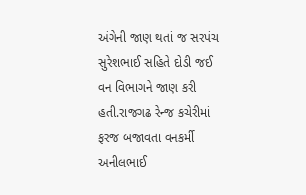અંગેની જાણ થતાં જ સરપંચ સુરેશભાઈ સહિતે દોડી જઈ વન વિભાગને જાણ કરી હતી.રાજગઢ રેન્જ કચેરીમાં ફરજ બજાવતા વનકર્મી અનીલભાઈ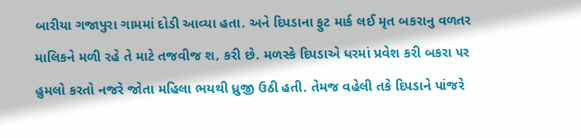બારીયા ગજાપુરા ગામમાં દોડી આવ્યા હતા. અને દિપડાના ફુટ માર્ક લઈ મૃત બકરાનુ વળતર માલિકને મળી રહે તે માટે તજવીજ શ‚ કરી છે. મળસ્કે દિપડાએ ધરમાં પ્રવેશ કરી બકરા ૫ર હુમલો કરતો નજરે જોતા મહિલા ભયથી ધ્રુજી ઉઠી હતી. તેમજ વહેલી તકે દિપડાને પાંજરે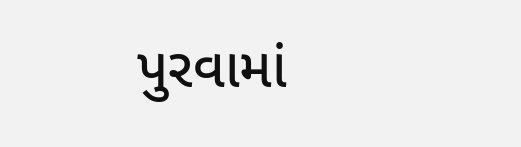પુરવામાં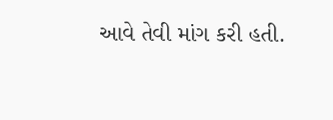આવે તેવી માંગ કરી હતી.